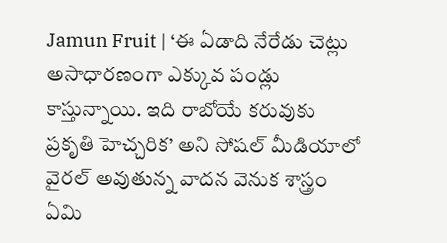Jamun Fruit | ‘ఈ ఏడాది నేరేడు చెట్లు అసాధారణంగా ఎక్కువ పండ్లు కాస్తున్నాయి. ఇది రాబోయే కరువుకు ప్రకృతి హెచ్చరిక’ అని సోషల్ మీడియాలో వైరల్ అవుతున్న వాదన వెనుక శాస్త్రం ఏమి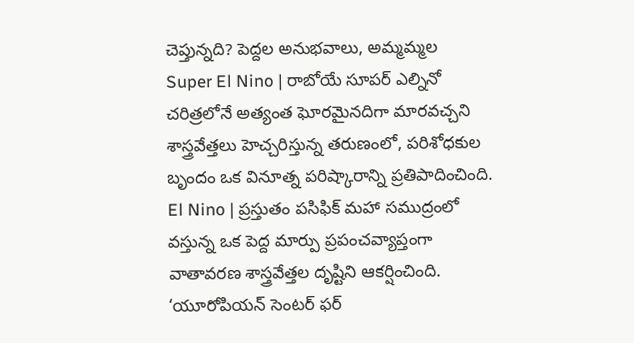చెప్తున్నది? పెద్దల అనుభవాలు, అమ్మమ్మల
Super El Nino | రాబోయే సూపర్ ఎల్నినో చరిత్రలోనే అత్యంత ఘోరమైనదిగా మారవచ్చని శాస్త్రవేత్తలు హెచ్చరిస్తున్న తరుణంలో, పరిశోధకుల బృందం ఒక వినూత్న పరిష్కారాన్ని ప్రతిపాదించింది.
El Nino | ప్రస్తుతం పసిఫిక్ మహా సముద్రంలో వస్తున్న ఒక పెద్ద మార్పు ప్రపంచవ్యాప్తంగా వాతావరణ శాస్త్రవేత్తల దృష్టిని ఆకర్షించింది. ‘యూరోపియన్ సెంటర్ ఫర్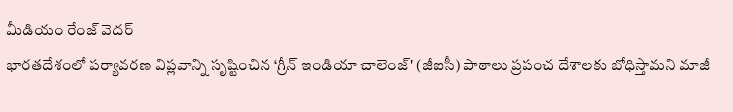మీడియం రేంజ్ వెదర్
భారతదేశంలో పర్యావరణ విప్లవాన్ని సృష్టించిన ‘గ్రీన్ ఇండియా చాలెంజ్' (జీఐసీ) పాఠాలు ప్రపంచ దేశాలకు బోధిస్తామని మాజీ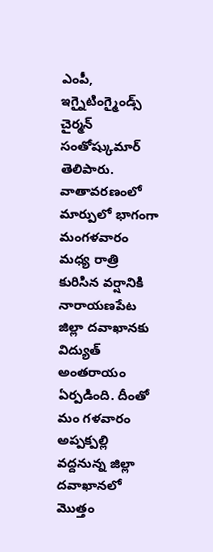ఎంపీ, ఇగ్నైటింగ్మైండ్స్ చైర్మన్ సంతోష్కుమార్ తెలిపారు.
వాతావరణంలో మార్పులో భాగంగా మంగళవారం మధ్య రాత్రి కురిసిన వర్షానికి నారాయణపేట జిల్లా దవాఖానకు విద్యుత్ అంతరాయం ఏర్పడింది. దీంతో మం గళవారం అప్పక్పల్లి వద్దనున్న జిల్లా దవాఖానలో మొత్తం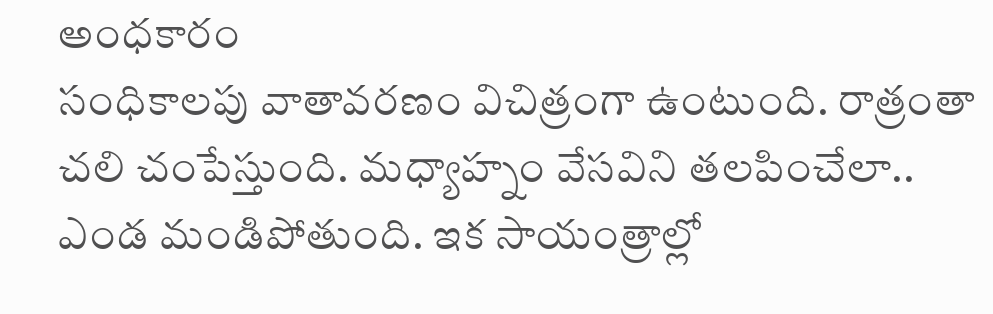అంధకారం
సంధికాలపు వాతావరణం విచిత్రంగా ఉంటుంది. రాత్రంతా చలి చంపేస్తుంది. మధ్యాహ్నం వేసవిని తలపించేలా.. ఎండ మండిపోతుంది. ఇక సాయంత్రాల్లో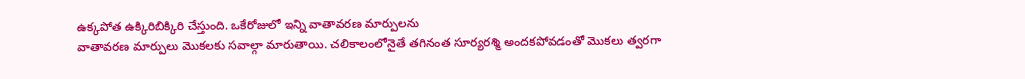ఉక్కపోత ఉక్కిరిబిక్కిరి చేస్తుంది. ఒకేరోజులో ఇన్ని వాతావరణ మార్పులను
వాతావరణ మార్పులు మొకలకు సవాల్గా మారుతాయి. చలికాలంలోనైతే తగినంత సూర్యరశ్మి అందకపోవడంతో మొకలు త్వరగా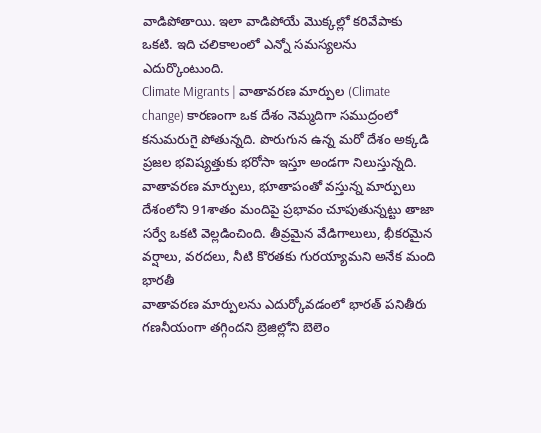వాడిపోతాయి. ఇలా వాడిపోయే మొక్కల్లో కరివేపాకు ఒకటి. ఇది చలికాలంలో ఎన్నో సమస్యలను ఎదుర్కొంటుంది.
Climate Migrants | వాతావరణ మార్పుల (Climate change) కారణంగా ఒక దేశం నెమ్మదిగా సముద్రంలో కనుమరుగై పోతున్నది. పొరుగున ఉన్న మరో దేశం అక్కడి ప్రజల భవిష్యత్తుకు భరోసా ఇస్తూ అండగా నిలుస్తున్నది.
వాతావరణ మార్పులు, భూతాపంతో వస్తున్న మార్పులు దేశంలోని 91శాతం మందిపై ప్రభావం చూపుతున్నట్టు తాజా సర్వే ఒకటి వెల్లడించింది. తీవ్రమైన వేడిగాలులు, భీకరమైన వర్షాలు, వరదలు, నీటి కొరతకు గురయ్యామని అనేక మంది భారతీ
వాతావరణ మార్పులను ఎదుర్కోవడంలో భారత్ పనితీరు గణనీయంగా తగ్గిందని బ్రెజిల్లోని బెలెం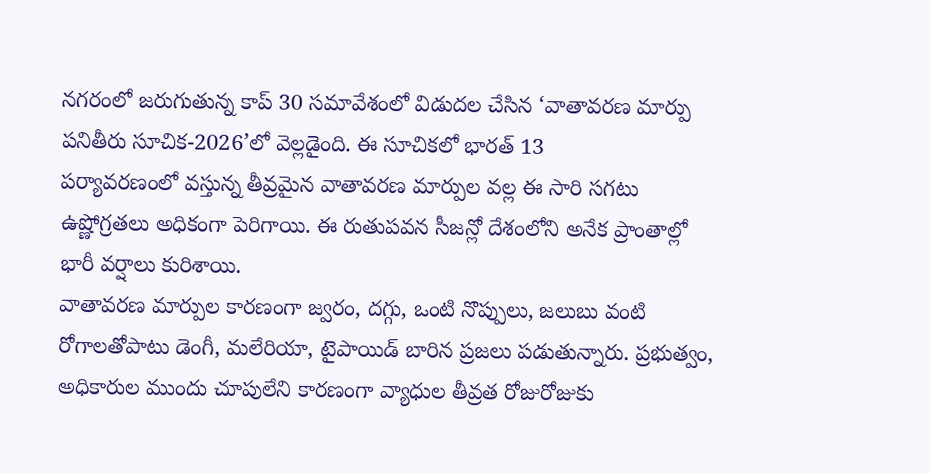నగరంలో జరుగుతున్న కాప్ 30 సమావేశంలో విడుదల చేసిన ‘వాతావరణ మార్పు పనితీరు సూచిక-2026’లో వెల్లడైంది. ఈ సూచికలో భారత్ 13
పర్యావరణంలో వస్తున్న తీవ్రమైన వాతావరణ మార్పుల వల్ల ఈ సారి సగటు ఉష్ణోగ్రతలు అధికంగా పెరిగాయి. ఈ రుతుపవన సీజన్లో దేశంలోని అనేక ప్రాంతాల్లో భారీ వర్షాలు కురిశాయి.
వాతావరణ మార్పుల కారణంగా జ్వరం, దగ్గు, ఒంటి నొప్పులు, జలుబు వంటి రోగాలతోపాటు డెంగీ, మలేరియా, టైపాయిడ్ బారిన ప్రజలు పడుతున్నారు. ప్రభుత్వం, అధికారుల ముందు చూపులేని కారణంగా వ్యాధుల తీవ్రత రోజురోజుకు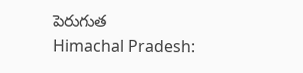పెరుగుత
Himachal Pradesh: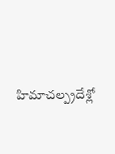హిమాచల్ప్రదేశ్లో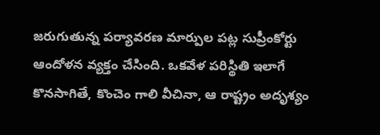జరుగుతున్న పర్యావరణ మార్పుల పట్ల సుప్రీంకోర్టు ఆందోళన వ్యక్తం చేసింది. ఒకవేళ పరిస్థితి ఇలాగే కొనసాగితే, కొంచెం గాలి వీచినా, ఆ రాష్ట్రం అదృశ్యం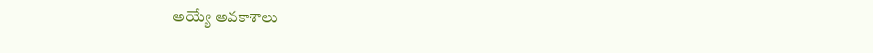అయ్యే అవకాశాలు